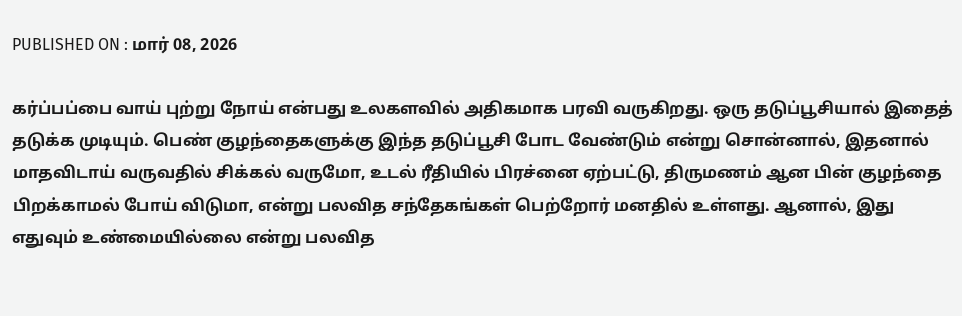PUBLISHED ON : மார் 08, 2026

கர்ப்பப்பை வாய் புற்று நோய் என்பது உலகளவில் அதிகமாக பரவி வருகிறது. ஒரு தடுப்பூசியால் இதைத் தடுக்க முடியும். பெண் குழந்தைகளுக்கு இந்த தடுப்பூசி போட வேண்டும் என்று சொன்னால், இதனால் மாதவிடாய் வருவதில் சிக்கல் வருமோ, உடல் ரீதியில் பிரச்னை ஏற்பட்டு, திருமணம் ஆன பின் குழந்தை பிறக்காமல் போய் விடுமா, என்று பலவித சந்தேகங்கள் பெற்றோர் மனதில் உள்ளது. ஆனால், இது எதுவும் உண்மையில்லை என்று பலவித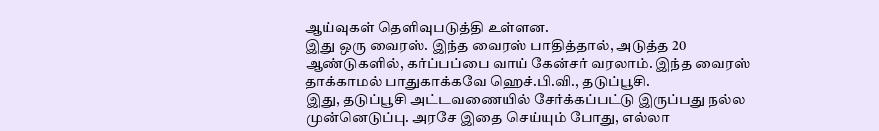ஆய்வுகள் தெளிவுபடுத்தி உள்ளன.
இது ஒரு வைரஸ். இந்த வைரஸ் பாதித்தால், அடுத்த 20 ஆண்டுகளில், கர்ப்பப்பை வாய் கேன்சர் வரலாம். இந்த வைரஸ் தாக்காமல் பாதுகாக்கவே ஹெச்.பி.வி., தடுப்பூசி.
இது, தடுப்பூசி அட்டவணையில் சேர்க்கப்பட்டு இருப்பது நல்ல முன்னெடுப்பு. அரசே இதை செய்யும் போது, எல்லா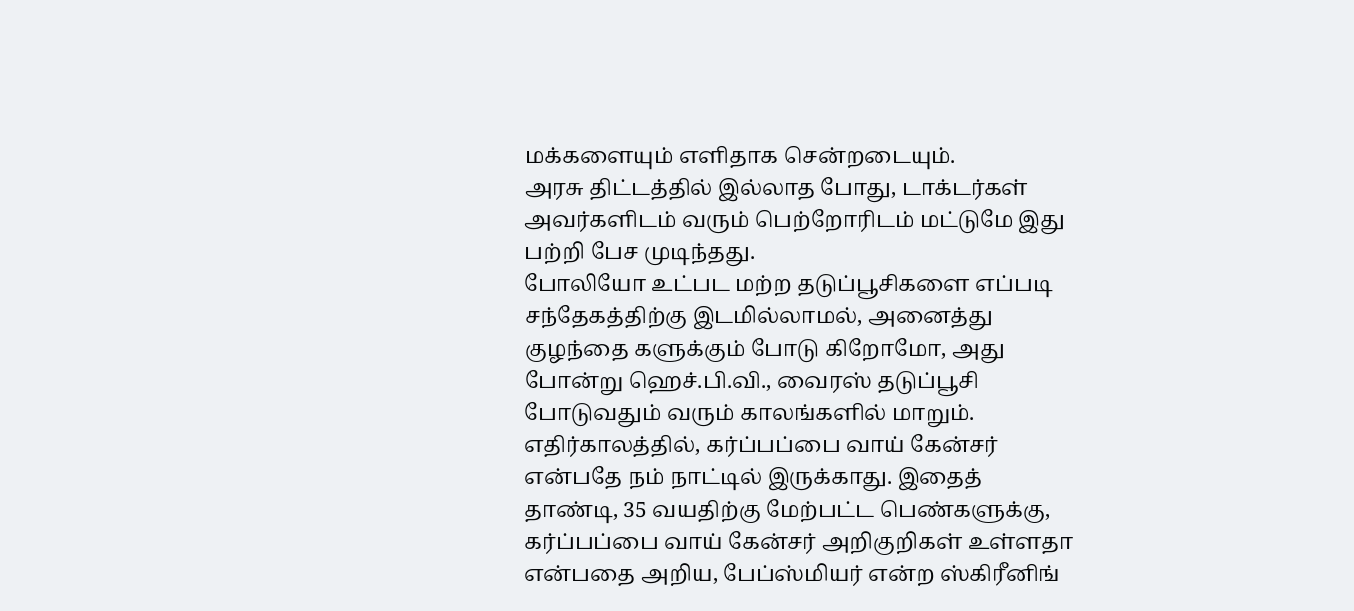மக்களையும் எளிதாக சென்றடையும்.
அரசு திட்டத்தில் இல்லாத போது, டாக்டர்கள் அவர்களிடம் வரும் பெற்றோரிடம் மட்டுமே இது பற்றி பேச முடிந்தது.
போலியோ உட்பட மற்ற தடுப்பூசிகளை எப்படி சந்தேகத்திற்கு இடமில்லாமல், அனைத்து குழந்தை களுக்கும் போடு கிறோமோ, அது போன்று ஹெச்.பி.வி., வைரஸ் தடுப்பூசி போடுவதும் வரும் காலங்களில் மாறும்.
எதிர்காலத்தில், கர்ப்பப்பை வாய் கேன்சர் என்பதே நம் நாட்டில் இருக்காது. இதைத் தாண்டி, 35 வயதிற்கு மேற்பட்ட பெண்களுக்கு, கர்ப்பப்பை வாய் கேன்சர் அறிகுறிகள் உள்ளதா என்பதை அறிய, பேப்ஸ்மியர் என்ற ஸ்கிரீனிங்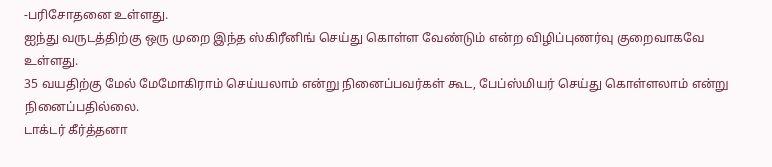-பரிசோதனை உள்ளது.
ஐந்து வருடத்திற்கு ஒரு முறை இந்த ஸ்கிரீனிங் செய்து கொள்ள வேண்டும் என்ற விழிப்புணர்வு குறைவாகவே உள்ளது.
35 வயதிற்கு மேல் மேமோகிராம் செய்யலாம் என்று நினைப்பவர்கள் கூட, பேப்ஸ்மியர் செய்து கொள்ளலாம் என்று நினைப்பதில்லை.
டாக்டர் கீர்த்தனா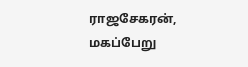ராஜசேகரன், மகப்பேறு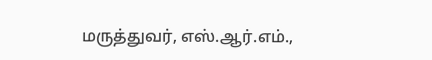மருத்துவர், எஸ்.ஆர்.எம்.,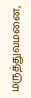மருத்துவமனை,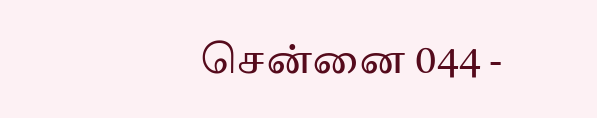சென்னை 044 -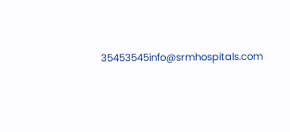35453545info@srmhospitals.com